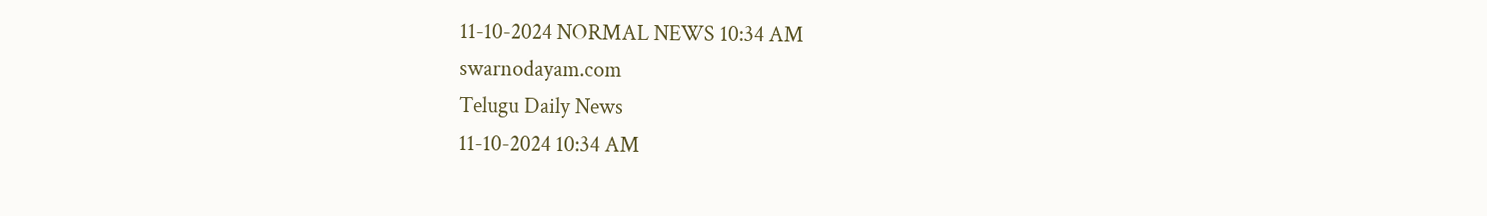11-10-2024 NORMAL NEWS 10:34 AM
swarnodayam.com
Telugu Daily News
11-10-2024 10:34 AM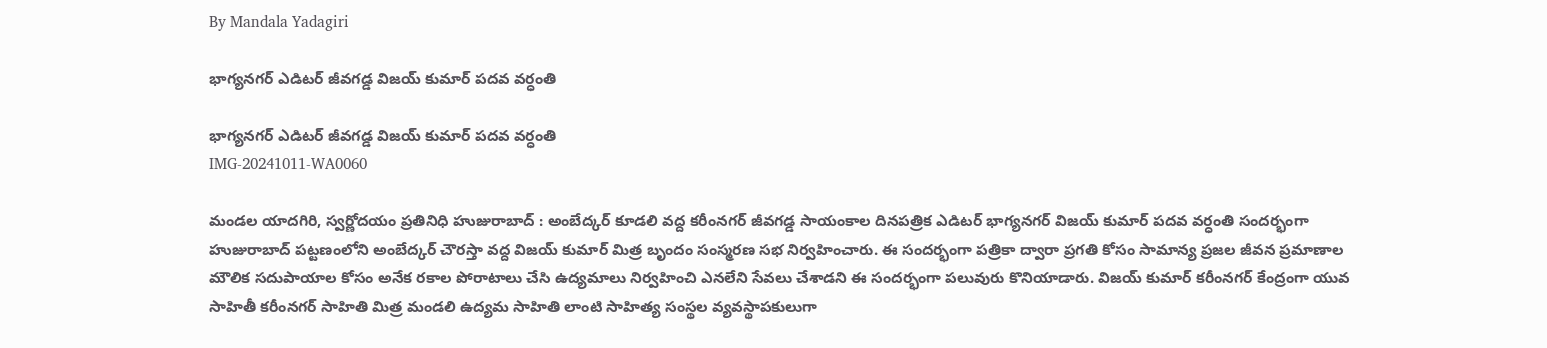By Mandala Yadagiri

భాగ్యనగర్ ఎడిటర్ జీవగడ్డ విజయ్ కుమార్ పదవ వర్ధంతి

భాగ్యనగర్ ఎడిటర్ జీవగడ్డ విజయ్ కుమార్ పదవ వర్ధంతి
IMG-20241011-WA0060

మండల యాదగిరి, స్వర్ణోదయం ప్రతినిధి హుజురాబాద్ : అంబేద్కర్ కూడలి వద్ద కరీంనగర్ జీవగడ్డ సాయంకాల దినపత్రిక ఎడిటర్ భాగ్యనగర్ విజయ్ కుమార్ పదవ వర్ధంతి సందర్భంగా హుజురాబాద్ పట్టణంలోని అంబేద్కర్ చౌరస్తా వద్ద విజయ్ కుమార్ మిత్ర బృందం సంస్మరణ సభ నిర్వహించారు. ఈ సందర్భంగా పత్రికా ద్వారా ప్రగతి కోసం సామాన్య ప్రజల జీవన ప్రమాణాల మౌలిక సదుపాయాల కోసం అనేక రకాల పోరాటాలు చేసి ఉద్యమాలు నిర్వహించి ఎనలేని సేవలు చేశాడని ఈ సందర్భంగా పలువురు కొనియాడారు. విజయ్ కుమార్ కరీంనగర్ కేంద్రంగా యువ సాహితీ కరీంనగర్ సాహితి మిత్ర మండలి ఉద్యమ సాహితి లాంటి సాహిత్య సంస్థల వ్యవస్థాపకులుగా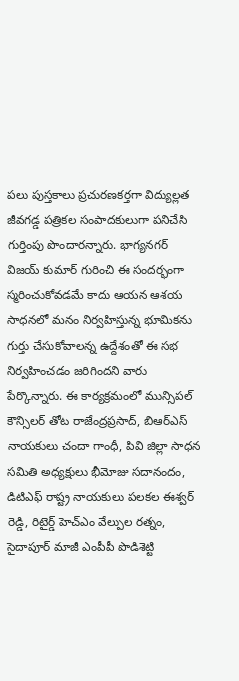పలు పుస్తకాలు ప్రచురణకర్తగా విద్యుల్లత జీవగడ్డ పత్రికల సంపాదకులుగా పనిచేసి గుర్తింపు పొందారన్నారు. భాగ్యనగర్ విజయ్ కుమార్ గురించి ఈ సందర్భంగా స్మరించుకోవడమే కాదు ఆయన ఆశయ సాధనలో మనం నిర్వహిస్తున్న భూమికను గుర్తు చేసుకోవాలన్న ఉద్దేశంతో ఈ సభ నిర్వహించడం జరిగిందని వారు పేర్కొన్నారు. ఈ కార్యక్రమంలో మున్సిపల్ కౌన్సిలర్ తోట రాజేంద్రప్రసాద్, బిఆర్ఎస్ నాయకులు చందా గాంధీ, పివి జిల్లా సాధన సమితి అధ్యక్షులు భీమోజు సదానందం, డిటిఎఫ్ రాష్ట్ర నాయకులు పలకల ఈశ్వర్ రెడ్డి, రిటైర్డ్ హెచ్ఎం వేల్పుల రత్నం, సైదాపూర్ మాజీ ఎంపీపీ పొడిశెట్టి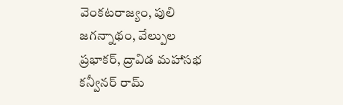వెంకటరాజ్యం, పులి జగన్నాథం, వేల్పుల ప్రభాకర్, ద్రావిడ మహాసభ కన్వీనర్ రామ్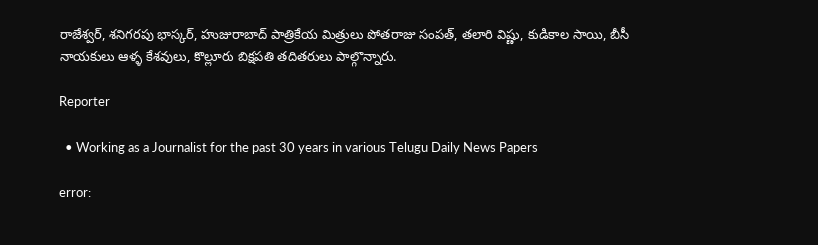రాజేశ్వర్, శనిగరపు భాస్కర్, హుజురాబాద్ పాత్రికేయ మిత్రులు పోతరాజు సంపత్, తలారి విష్ణు, కుడికాల సాయి, బీసీ నాయకులు ఆళ్ళ కేశవులు, కొల్లూరు బిక్షపతి తదితరులు పాల్గొన్నారు.

Reporter

  • Working as a Journalist for the past 30 years in various Telugu Daily News Papers

error: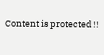Content is protected !!